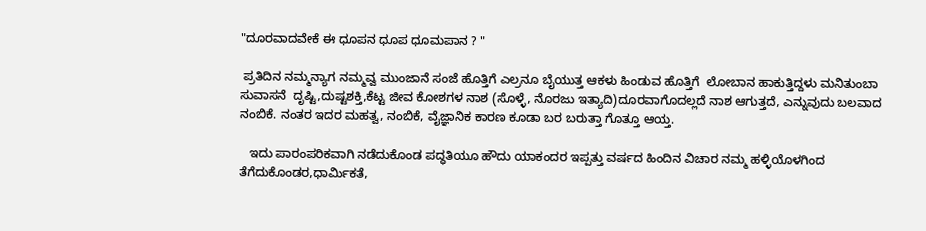"ದೂರವಾದವೇಕೆ ಈ ಧೂಪನ ಧೂಪ ಧೂಮಪಾನ ? "

 ಪ್ರತಿದಿನ ನಮ್ಮನ್ಯಾಗ ನಮ್ಮವ್ವ ಮುಂಜಾನೆ ಸಂಜೆ ಹೊತ್ತಿಗೆ ಎಲ್ರನೂ ಬೈಯುತ್ತ ಆಕಳು ಹಿಂಡುವ ಹೊತ್ತಿಗೆ  ಲೋಬಾನ ಹಾಕುತ್ತಿದ್ದಳು ಮನಿತುಂಬಾ ಸುವಾಸನೆ  ದೃಷ್ಟಿ,ದುಷ್ಟಶಕ್ತಿ,ಕೆಟ್ಟ ಜೀವ ಕೋಶಗಳ ನಾಶ (ಸೊಳ್ಳೆ, ನೊರಜು ಇತ್ಯಾದಿ)ದೂರವಾಗೊದಲ್ಲದೆ ನಾಶ ಆಗುತ್ತದೆ, ಎನ್ನುವುದು ಬಲವಾದ ನಂಬಿಕೆ. ನಂತರ ಇದರ ಮಹತ್ವ, ನಂಬಿಕೆ, ವೈಜ್ಞಾನಿಕ ಕಾರಣ ಕೂಡಾ ಬರ ಬರುತ್ತಾ ಗೊತ್ತೂ ಆಯ್ತ.

   ಇದು ಪಾರಂಪರಿಕವಾಗಿ ನಡೆದುಕೊಂಡ ಪದ್ಧತಿಯೂ ಹೌದು ಯಾಕಂದರ ಇಪ್ಪತ್ತು ವರ್ಷದ ಹಿಂದಿನ ವಿಚಾರ ನಮ್ಮ ಹಳ್ಳಿಯೊಳಗಿಂದ ತೆಗೆದುಕೊಂಡರ,ಧಾರ್ಮಿಕತೆ,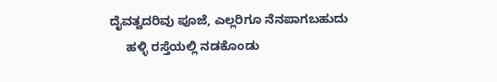ದೈವತ್ವದರಿವು ಪೂಜೆ, ಎಲ್ಲರಿಗೂ ನೆನಪಾಗಬಹುದು
     ಹಳ್ಳಿ ರಸ್ತೆಯಲ್ಲಿ ನಡಕೊಂಡು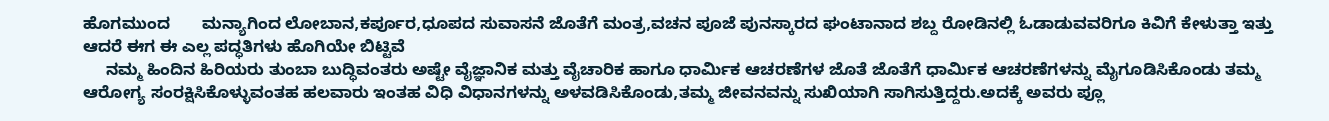ಹೊಗಮುಂದ       ಮನ್ಯಾಗಿಂದ ಲೋಬಾನ,ಕರ್ಪೂರ,ಧೂಪದ ಸುವಾಸನೆ ಜೊತೆಗೆ ಮಂತ್ರ,ವಚನ ಪೂಜೆ ಪುನಸ್ಕಾರದ ಘಂಟಾನಾದ ಶಬ್ದ ರೋಡಿನಲ್ಲಿ ಓಡಾಡುವವರಿಗೂ ಕಿವಿಗೆ ಕೇಳುತ್ತಾ ಇತ್ತು    ಆದರೆ ಈಗ ಈ ಎಲ್ಲ ಪದ್ಧತಿಗಳು ಹೊಗಿಯೇ ಬಿಟ್ಟಿವೆ
     ನಮ್ಮ ಹಿಂದಿನ ಹಿರಿಯರು ತುಂಬಾ ಬುದ್ಧಿವಂತರು ಅಷ್ಟೇ ವೈಜ್ಞಾನಿಕ ಮತ್ತು ವೈಚಾರಿಕ ಹಾಗೂ ಧಾರ್ಮಿಕ ಆಚರಣೆಗಳ ಜೊತೆ ಜೊತೆಗೆ ಧಾರ್ಮಿಕ ಆಚರಣೆಗಳನ್ನು ಮೈಗೂಡಿಸಿಕೊಂಡು ತಮ್ಮ ಆರೋಗ್ಯ ಸಂರಕ್ಷಿಸಿಕೊಳ್ಳುವಂತಹ ಹಲವಾರು ಇಂತಹ ವಿಧಿ ವಿಧಾನಗಳನ್ನು ಅಳವಡಿಸಿಕೊಂಡು,ತಮ್ಮ ಜೀವನವನ್ನು ಸುಖಿಯಾಗಿ ಸಾಗಿಸುತ್ತಿದ್ದರು.ಅದಕ್ಕೆ ಅವರು ಪ್ಲೂ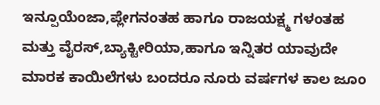ಇನ್ಪೂಯೆಂಜಾ,ಪ್ಲೇಗನಂತಹ ಹಾಗೂ ರಾಜಯಕ್ಷ್ಮ ಗಳಂತಹ ಮತ್ತು ವೈರಸ್,ಬ್ಯಾಕ್ಟೀರಿಯಾ,ಹಾಗೂ ಇನ್ನಿತರ ಯಾವುದೇ  ಮಾರಕ ಕಾಯಿಲೆಗಳು ಬಂದರೂ ನೂರು ವರ್ಷಗಳ ಕಾಲ ಜೂಂ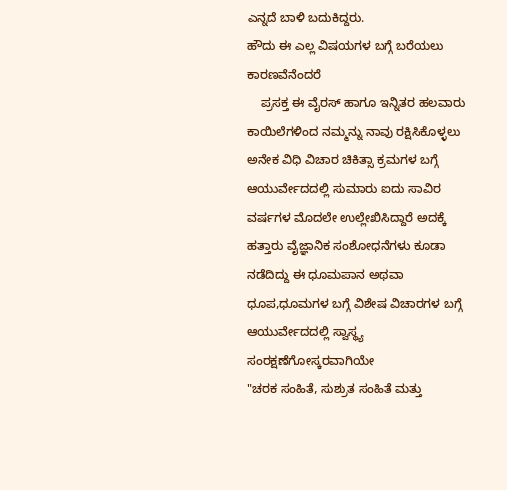ಎನ್ನದೆ ಬಾಳಿ ಬದುಕಿದ್ದರು.
ಹೌದು ಈ ಎಲ್ಲ ವಿಷಯಗಳ ಬಗ್ಗೆ ಬರೆಯಲು
ಕಾರಣವೆನೆಂದರೆ
    ಪ್ರಸಕ್ತ ಈ ವೈರಸ್ ಹಾಗೂ ಇನ್ನಿತರ ಹಲವಾರು  ಕಾಯಿಲೆಗಳಿಂದ ನಮ್ಮನ್ನು ನಾವು ರಕ್ಷಿಸಿಕೊಳ್ಳಲು ಅನೇಕ ವಿಧಿ ವಿಚಾರ ಚಿಕಿತ್ಸಾ ಕ್ರಮಗಳ ಬಗ್ಗೆ ಆಯುರ್ವೇದದಲ್ಲಿ ಸುಮಾರು ಐದು ಸಾವಿರ ವರ್ಷಗಳ ಮೊದಲೇ ಉಲ್ಲೇಖಿಸಿದ್ದಾರೆ ಅದಕ್ಕೆ ಹತ್ತಾರು ವೈಜ್ಞಾನಿಕ ಸಂಶೋಧನೆಗಳು ಕೂಡಾ ನಡೆದಿದ್ದು ಈ ಧೂಮಪಾನ ಅಥವಾ ಧೂಪ,ಧೂಮಗಳ ಬಗ್ಗೆ ವಿಶೇಷ ವಿಚಾರಗಳ ಬಗ್ಗೆ  ಆಯುರ್ವೇದದಲ್ಲಿ ಸ್ವಾಸ್ಥ್ಯ ಸಂರಕ್ಷಣೆಗೋಸ್ಕರವಾಗಿಯೇ
"ಚರಕ ಸಂಹಿತೆ, ಸುಶ್ರುತ ಸಂಹಿತೆ ಮತ್ತು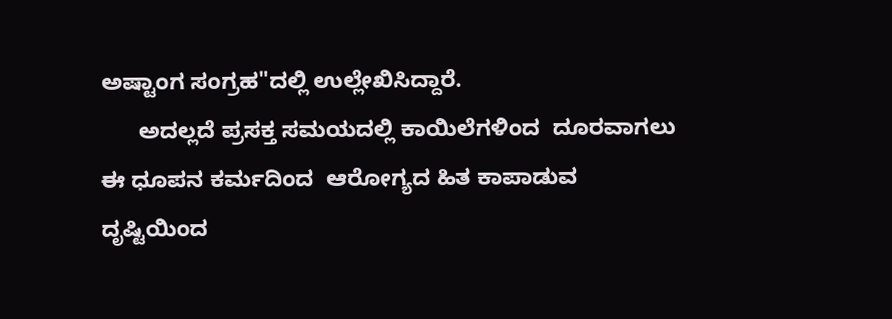ಅಷ್ಟಾಂಗ ಸಂಗ್ರಹ"ದಲ್ಲಿ ಉಲ್ಲೇಖಿಸಿದ್ದಾರೆ.
      ಅದಲ್ಲದೆ ಪ್ರಸಕ್ತ ಸಮಯದಲ್ಲಿ ಕಾಯಿಲೆಗಳಿಂದ  ದೂರವಾಗಲು ಈ ಧೂಪನ ಕರ್ಮದಿಂದ  ಆರೋಗ್ಯದ ಹಿತ ಕಾಪಾಡುವ  ದೃಷ್ಟಿಯಿಂದ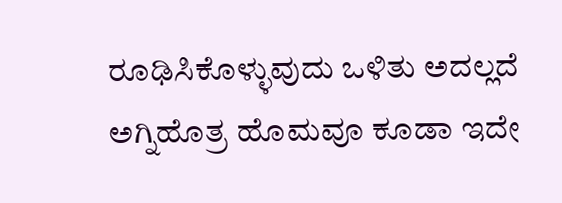ರೂಢಿಸಿಕೊಳ್ಳುವುದು ಒಳಿತು ಅದಲ್ಲದೆ ಅಗ್ನಿಹೊತ್ರ ಹೊಮವೂ ಕೂಡಾ ಇದೇ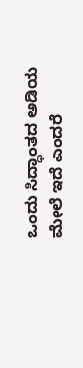ಒಂದು ಸಿದ್ಧಾಂತದ ಅಡಿಯ ಮೇಲೆ ಇದೆ ಎಂದರೆ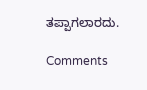ತಪ್ಪಾಗಲಾರದು.

Comments